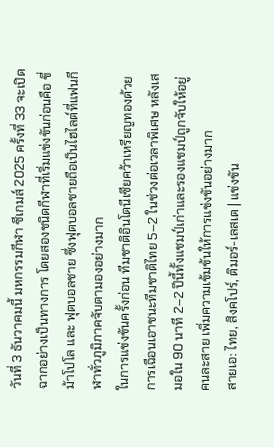วันที่ 3 ธันวาคมนี้ มหกรรมกีฬา ซีเกมส์ 2025 ครั้งที่ 33 จะเปิดฉากอย่างเป็นทางการ โดยสองชนิดกีฬาที่เริ่มแข่งขันก่อนคือ ขี่ม้าโปโล และ ฟุตบอลชาย ซึ่งฟุตบอลชายถือเป็นไฮไลต์ที่แฟนกีฬาทั่วภูมิภาคจับตามองอย่างมาก
ในการแข่งขันครั้งก่อน ทีมชาติอินโดนีเซียคว้าเหรียญทองด้วยการเฉือนเอาชนะทีมชาติไทย 5–2 ในช่วงต่อเวลาพิเศษ หลังเสมอใน 90 นาที 2–2 ปีนี้ทั้งแชมป์เก่าและรองแชมป์ถูกจับให้อยู่คนละสาย เพิ่มความเข้มข้นให้การแข่งขันอย่างมาก
สายเอ: ไทย, สิงคโปร์, ติมอร์-เลสเต | แข่งขัน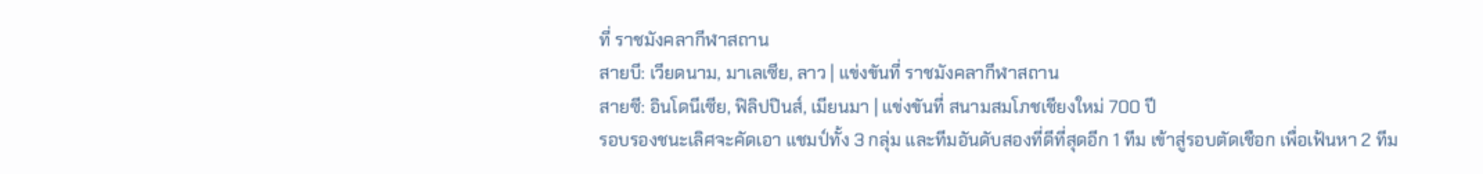ที่ ราชมังคลากีฬาสถาน
สายบี: เวียดนาม, มาเลเซีย, ลาว | แข่งขันที่ ราชมังคลากีฬาสถาน
สายซี: อินโดนีเซีย, ฟิลิปปินส์, เมียนมา | แข่งขันที่ สนามสมโภชเชียงใหม่ 700 ปี
รอบรองชนะเลิศจะคัดเอา แชมป์ทั้ง 3 กลุ่ม และทีมอันดับสองที่ดีที่สุดอีก 1 ทีม เข้าสู่รอบตัดเชือก เพื่อเฟ้นหา 2 ทีม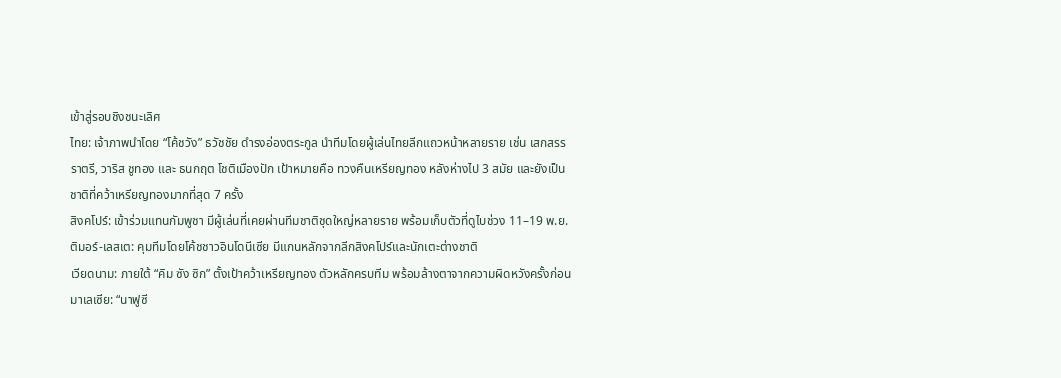เข้าสู่รอบชิงชนะเลิศ
ไทย: เจ้าภาพนำโดย “โค้ชวัง” ธวัชชัย ดำรงอ่องตระกูล นำทีมโดยผู้เล่นไทยลีกแถวหน้าหลายราย เช่น เสกสรร ราตรี, วาริส ชูทอง และ ธนกฤต โชติเมืองปัก เป้าหมายคือ ทวงคืนเหรียญทอง หลังห่างไป 3 สมัย และยังเป็นชาติที่คว้าเหรียญทองมากที่สุด 7 ครั้ง
สิงคโปร์: เข้าร่วมแทนกัมพูชา มีผู้เล่นที่เคยผ่านทีมชาติชุดใหญ่หลายราย พร้อมเก็บตัวที่ดูไบช่วง 11–19 พ.ย.
ติมอร์-เลสเต: คุมทีมโดยโค้ชชาวอินโดนีเซีย มีแกนหลักจากลีกสิงคโปร์และนักเตะต่างชาติ
เวียดนาม: ภายใต้ “คิม ซัง ซิก” ตั้งเป้าคว้าเหรียญทอง ตัวหลักครบทีม พร้อมล้างตาจากความผิดหวังครั้งก่อน
มาเลเซีย: “นาฟูซี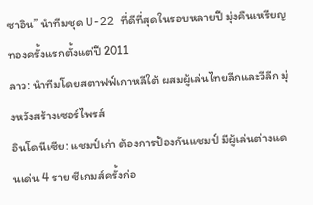ซาอิน” นำทีมชุด U-22 ที่ดีที่สุดในรอบหลายปี มุ่งคืนเหรียญทองครั้งแรกตั้งแต่ปี 2011
ลาว: นำทีมโดยสตาฟฟ์เกาหลีใต้ ผสมผู้เล่นไทยลีกและวีลีก มุ่งหวังสร้างเซอร์ไพรส์
อินโดนีเซีย: แชมป์เก่า ต้องการป้องกันแชมป์ มีผู้เล่นต่างแดนเด่น 4 ราย ซีเกมส์ครั้งก่อ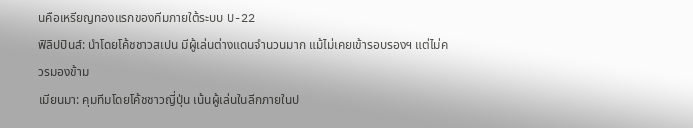นคือเหรียญทองแรกของทีมภายใต้ระบบ U-22
ฟิลิปปินส์: นำโดยโค้ชชาวสเปน มีผู้เล่นต่างแดนจำนวนมาก แม้ไม่เคยเข้ารอบรองฯ แต่ไม่ควรมองข้าม
เมียนมา: คุมทีมโดยโค้ชชาวญี่ปุ่น เน้นผู้เล่นในลีกภายในป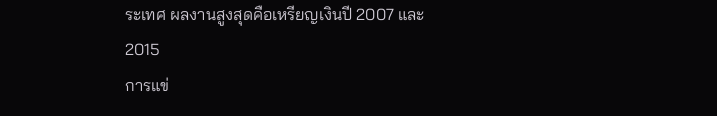ระเทศ ผลงานสูงสุดคือเหรียญเงินปี 2007 และ 2015
การแข่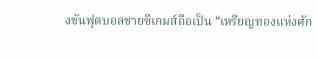งขันฟุตบอลชายซีเกมส์ถือเป็น “เหรียญทองแห่งศัก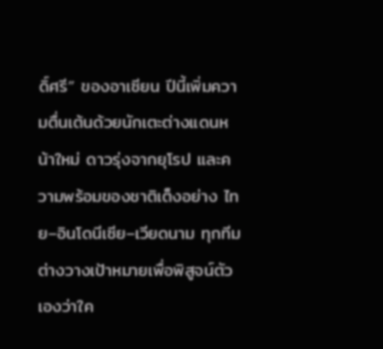ดิ์ศรี” ของอาเซียน ปีนี้เพิ่มความตื่นเต้นด้วยนักเตะต่างแดนหน้าใหม่ ดาวรุ่งจากยุโรป และความพร้อมของชาติเต็งอย่าง ไทย–อินโดนีเซีย–เวียดนาม ทุกทีมต่างวางเป้าหมายเพื่อพิสูจน์ตัวเองว่าใค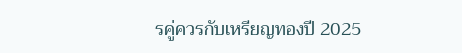รคู่ควรกับเหรียญทองปี 2025